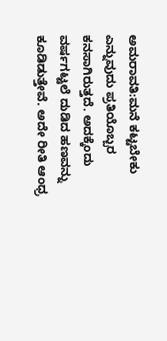ಅಮರಾವತಿ:ಮನೆ ಕಟ್ಟಬೇಕು ಎನ್ನುವುದು ಪ್ರತಿಯೊಬ್ಬರ ಕನಸಾಗಿರುತ್ತದೆ. ಅದಕ್ಕೆಂದು ವರ್ಷಗಟ್ಟಲೆ ದುಡಿದ ಹಣವನ್ನು ಕೂಡಿಡುತ್ತೇವೆ. ಅದೇ ರೀತಿ ಆಂಧ್ರ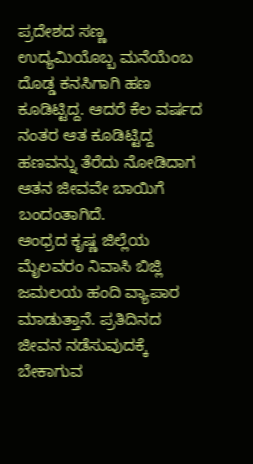ಪ್ರದೇಶದ ಸಣ್ಣ ಉದ್ಯಮಿಯೊಬ್ಬ ಮನೆಯೆಂಬ ದೊಡ್ಡ ಕನಸಿಗಾಗಿ ಹಣ ಕೂಡಿಟ್ಟಿದ್ದ. ಆದರೆ ಕೆಲ ವರ್ಷದ ನಂತರ ಆತ ಕೂಡಿಟ್ಟಿದ್ದ ಹಣವನ್ನು ತೆರೆದು ನೋಡಿದಾಗ ಆತನ ಜೀವವೇ ಬಾಯಿಗೆ ಬಂದಂತಾಗಿದೆ.
ಆಂಧ್ರದ ಕೃಷ್ಣ ಜಿಲ್ಲೆಯ ಮೈಲವರಂ ನಿವಾಸಿ ಬಿಜ್ಲಿ ಜಮಲಯ ಹಂದಿ ವ್ಯಾಪಾರ ಮಾಡುತ್ತಾನೆ. ಪ್ರತಿದಿನದ ಜೀವನ ನಡೆಸುವುದಕ್ಕೆ ಬೇಕಾಗುವ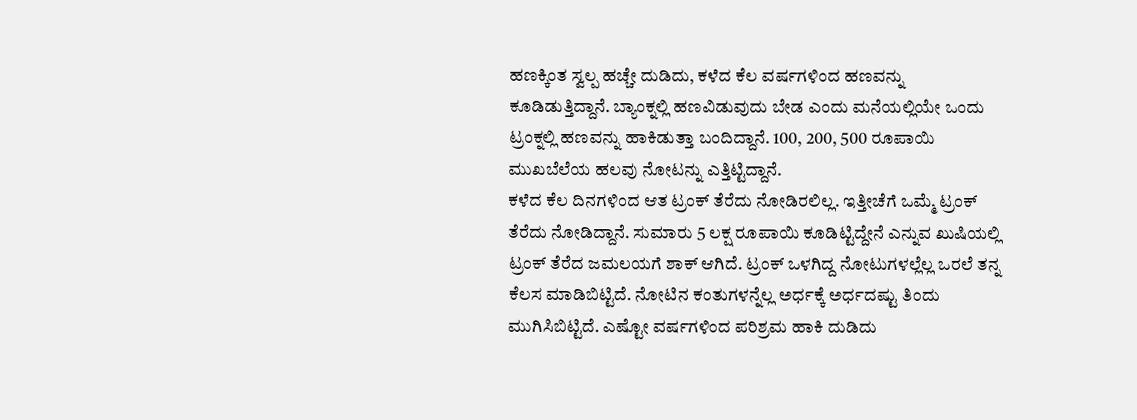ಹಣಕ್ಕಿಂತ ಸ್ವಲ್ಪ ಹಚ್ಚೇ ದುಡಿದು, ಕಳೆದ ಕೆಲ ವರ್ಷಗಳಿಂದ ಹಣವನ್ನು ಕೂಡಿಡುತ್ತಿದ್ದಾನೆ. ಬ್ಯಾಂಕ್ನಲ್ಲಿ ಹಣವಿಡುವುದು ಬೇಡ ಎಂದು ಮನೆಯಲ್ಲಿಯೇ ಒಂದು ಟ್ರಂಕ್ನಲ್ಲಿ ಹಣವನ್ನು ಹಾಕಿಡುತ್ತಾ ಬಂದಿದ್ದಾನೆ. 100, 200, 500 ರೂಪಾಯಿ ಮುಖಬೆಲೆಯ ಹಲವು ನೋಟನ್ನು ಎತ್ತಿಟ್ಟಿದ್ದಾನೆ.
ಕಳೆದ ಕೆಲ ದಿನಗಳಿಂದ ಆತ ಟ್ರಂಕ್ ತೆರೆದು ನೋಡಿರಲಿಲ್ಲ. ಇತ್ತೀಚೆಗೆ ಒಮ್ಮೆ ಟ್ರಂಕ್ ತೆರೆದು ನೋಡಿದ್ದಾನೆ. ಸುಮಾರು 5 ಲಕ್ಷ ರೂಪಾಯಿ ಕೂಡಿಟ್ಟಿದ್ದೇನೆ ಎನ್ನುವ ಖುಷಿಯಲ್ಲಿ ಟ್ರಂಕ್ ತೆರೆದ ಜಮಲಯಗೆ ಶಾಕ್ ಆಗಿದೆ. ಟ್ರಂಕ್ ಒಳಗಿದ್ದ ನೋಟುಗಳಲ್ಲೆಲ್ಲ ಒರಲೆ ತನ್ನ ಕೆಲಸ ಮಾಡಿಬಿಟ್ಟಿದೆ. ನೋಟಿನ ಕಂತುಗಳನ್ನೆಲ್ಲ ಅರ್ಧಕ್ಕೆ ಅರ್ಧದಷ್ಟು ತಿಂದು ಮುಗಿಸಿಬಿಟ್ಟಿದೆ. ಎಷ್ಟೋ ವರ್ಷಗಳಿಂದ ಪರಿಶ್ರಮ ಹಾಕಿ ದುಡಿದು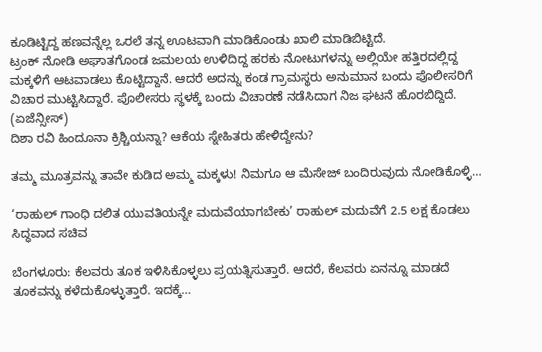ಕೂಡಿಟ್ಟಿದ್ದ ಹಣವನ್ನೆಲ್ಲ ಒರಲೆ ತನ್ನ ಊಟವಾಗಿ ಮಾಡಿಕೊಂಡು ಖಾಲಿ ಮಾಡಿಬಿಟ್ಟಿದೆ.
ಟ್ರಂಕ್ ನೋಡಿ ಅಘಾತಗೊಂಡ ಜಮಲಯ ಉಳಿದಿದ್ದ ಹರಕು ನೋಟುಗಳನ್ನು ಅಲ್ಲಿಯೇ ಹತ್ತಿರದಲ್ಲಿದ್ದ ಮಕ್ಕಳಿಗೆ ಆಟವಾಡಲು ಕೊಟ್ಟಿದ್ದಾನೆ. ಆದರೆ ಅದನ್ನು ಕಂಡ ಗ್ರಾಮಸ್ಥರು ಅನುಮಾನ ಬಂದು ಪೊಲೀಸರಿಗೆ ವಿಚಾರ ಮುಟ್ಟಿಸಿದ್ದಾರೆ. ಪೊಲೀಸರು ಸ್ಥಳಕ್ಕೆ ಬಂದು ವಿಚಾರಣೆ ನಡೆಸಿದಾಗ ನಿಜ ಘಟನೆ ಹೊರಬಿದ್ದಿದೆ. (ಏಜೆನ್ಸೀಸ್)
ದಿಶಾ ರವಿ ಹಿಂದೂನಾ ಕ್ರಿಶ್ಚಿಯನ್ನಾ? ಆಕೆಯ ಸ್ನೇಹಿತರು ಹೇಳಿದ್ದೇನು?

ತಮ್ಮ ಮೂತ್ರವನ್ನು ತಾವೇ ಕುಡಿದ ಅಮ್ಮ ಮಕ್ಕಳು! ನಿಮಗೂ ಆ ಮೆಸೇಜ್ ಬಂದಿರುವುದು ನೋಡಿಕೊಳ್ಳಿ…

‘ರಾಹುಲ್ ಗಾಂಧಿ ದಲಿತ ಯುವತಿಯನ್ನೇ ಮದುವೆಯಾಗಬೇಕು’ ರಾಹುಲ್ ಮದುವೆಗೆ 2.5 ಲಕ್ಷ ಕೊಡಲು ಸಿದ್ಧವಾದ ಸಚಿವ

ಬೆಂಗಳೂರು: ಕೆಲವರು ತೂಕ ಇಳಿಸಿಕೊಳ್ಳಲು ಪ್ರಯತ್ನಿಸುತ್ತಾರೆ. ಆದರೆ, ಕೆಲವರು ಏನನ್ನೂ ಮಾಡದೆ ತೂಕವನ್ನು ಕಳೆದುಕೊಳ್ಳುತ್ತಾರೆ. ಇದಕ್ಕೆ…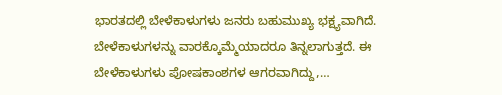ಭಾರತದಲ್ಲಿ ಬೇಳೆಕಾಳುಗಳು ಜನರು ಬಹುಮುಖ್ಯ ಭಕ್ಷ್ಯವಾಗಿದೆ. ಬೇಳೆಕಾಳುಗಳನ್ನು ವಾರಕ್ಕೊಮ್ಮೆಯಾದರೂ ತಿನ್ನಲಾಗುತ್ತದೆ. ಈ ಬೇಳೆಕಾಳುಗಳು ಪೋಷಕಾಂಶಗಳ ಆಗರವಾಗಿದ್ದು,…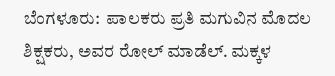ಬೆಂಗಳೂರು:  ಪಾಲಕರು ಪ್ರತಿ ಮಗುವಿನ ಮೊದಲ ಶಿಕ್ಷಕರು, ಅವರ ರೋಲ್ ಮಾಡೆಲ್. ಮಕ್ಕಳ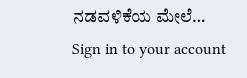ನಡವಳಿಕೆಯ ಮೇಲೆ…
Sign in to your account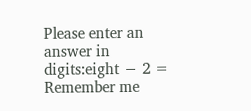Please enter an answer in digits:eight − 2 =
Remember me